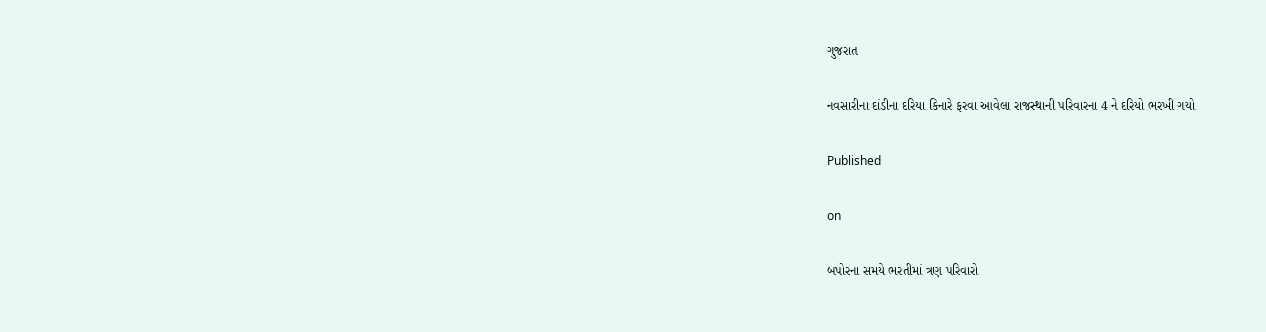ગુજરાત

નવસારીના દાંડીના દરિયા કિનારે ફરવા આવેલા રાજસ્થાની પરિવારના 4 ને દરિયો ભરખી ગયો

Published

on

બપોરના સમયે ભરતીમાં ત્રણ પરિવારો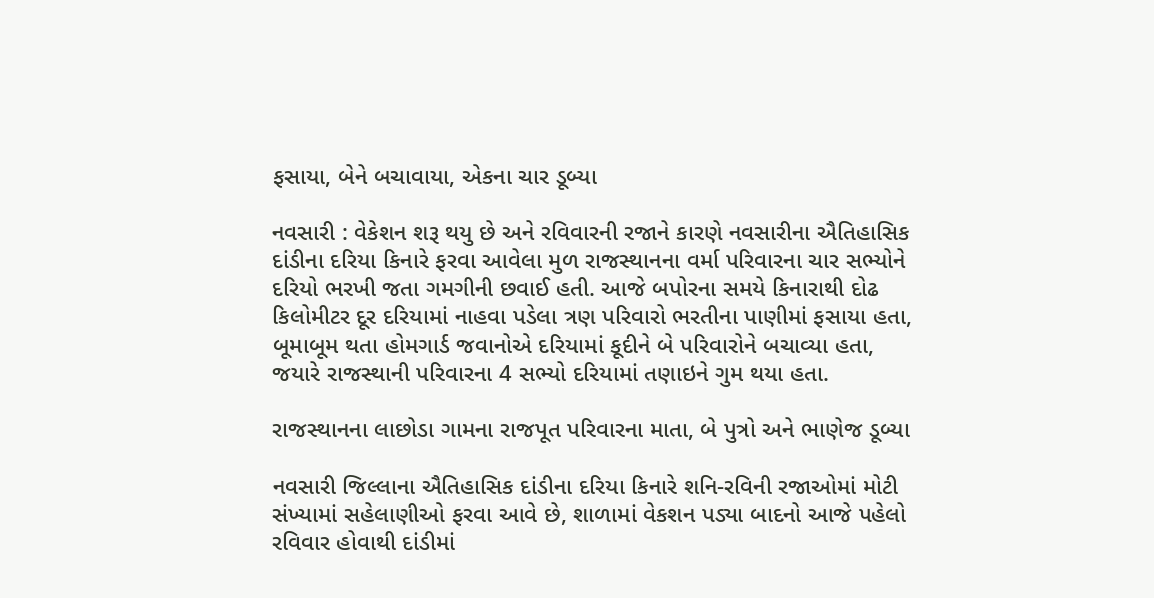ફસાયા, બેને બચાવાયા, એકના ચાર ડૂબ્યા

નવસારી : વેકેશન શરૂ થયુ છે અને રવિવારની રજાને કારણે નવસારીના ઐતિહાસિક દાંડીના દરિયા કિનારે ફરવા આવેલા મુળ રાજસ્થાનના વર્મા પરિવારના ચાર સભ્યોને દરિયો ભરખી જતા ગમગીની છવાઈ હતી. આજે બપોરના સમયે કિનારાથી દોઢ કિલોમીટર દૂર દરિયામાં નાહવા પડેલા ત્રણ પરિવારો ભરતીના પાણીમાં ફસાયા હતા, બૂમાબૂમ થતા હોમગાર્ડ જવાનોએ દરિયામાં કૂદીને બે પરિવારોને બચાવ્યા હતા, જયારે રાજસ્થાની પરિવારના 4 સભ્યો દરિયામાં તણાઇને ગુમ થયા હતા.

રાજસ્થાનના લાછોડા ગામના રાજપૂત પરિવારના માતા, બે પુત્રો અને ભાણેજ ડૂબ્યા

નવસારી જિલ્લાના ઐતિહાસિક દાંડીના દરિયા કિનારે શનિ-રવિની રજાઓમાં મોટી સંખ્યામાં સહેલાણીઓ ફરવા આવે છે, શાળામાં વેકશન પડ્યા બાદનો આજે પહેલો રવિવાર હોવાથી દાંડીમાં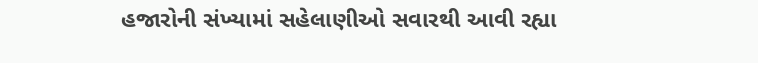હજારોની સંખ્યામાં સહેલાણીઓ સવારથી આવી રહ્યા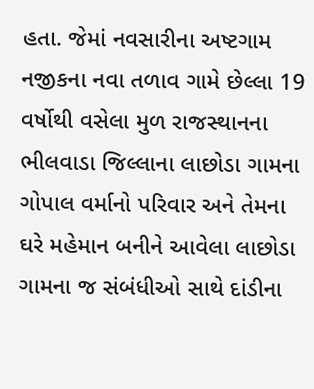હતા. જેમાં નવસારીના અષ્ટગામ નજીકના નવા તળાવ ગામે છેલ્લા 19 વર્ષોથી વસેલા મુળ રાજસ્થાનના ભીલવાડા જિલ્લાના લાછોડા ગામના ગોપાલ વર્માનો પરિવાર અને તેમના ઘરે મહેમાન બનીને આવેલા લાછોડા ગામના જ સંબંધીઓ સાથે દાંડીના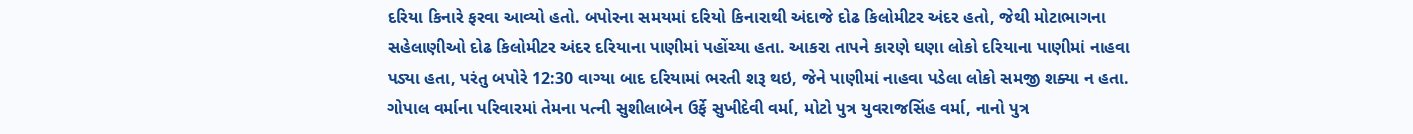દરિયા કિનારે ફરવા આવ્યો હતો. બપોરના સમયમાં દરિયો કિનારાથી અંદાજે દોઢ કિલોમીટર અંદર હતો, જેથી મોટાભાગના સહેલાણીઓ દોઢ કિલોમીટર અંદર દરિયાના પાણીમાં પહોંચ્યા હતા. આકરા તાપને કારણે ઘણા લોકો દરિયાના પાણીમાં નાહવા પડ્યા હતા, પરંતુ બપોરે 12:30 વાગ્યા બાદ દરિયામાં ભરતી શરૂ થઇ, જેને પાણીમાં નાહવા પડેલા લોકો સમજી શક્યા ન હતા. ગોપાલ વર્માના પરિવારમાં તેમના પત્ની સુશીલાબેન ઉર્ફે સુખીદેવી વર્મા, મોટો પુત્ર યુવરાજસિંહ વર્મા, નાનો પુત્ર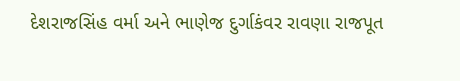દેશરાજસિંહ વર્મા અને ભાણેજ દુર્ગાકંવર રાવણા રાજપૂત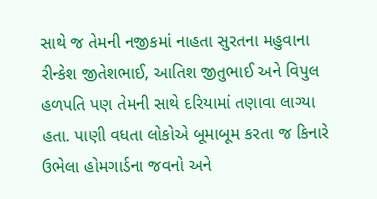સાથે જ તેમની નજીકમાં નાહતા સુરતના મહુવાના રીન્કેશ જીતેશભાઈ, આતિશ જીતુભાઈ અને વિપુલ હળપતિ પણ તેમની સાથે દરિયામાં તણાવા લાગ્યા હતા. પાણી વધતા લોકોએ બૂમાબૂમ કરતા જ કિનારે ઉભેલા હોમગાર્ડના જવનો અને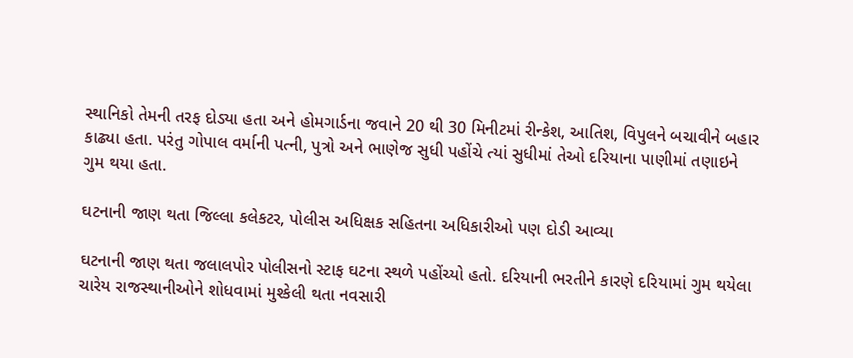સ્થાનિકો તેમની તરફ દોડ્યા હતા અને હોમગાર્ડના જવાને 20 થી 30 મિનીટમાં રીન્કેશ, આતિશ, વિપુલને બચાવીને બહાર કાઢ્યા હતા. પરંતુ ગોપાલ વર્માની પત્ની, પુત્રો અને ભાણેજ સુધી પહોંચે ત્યાં સુધીમાં તેઓ દરિયાના પાણીમાં તણાઇને ગુમ થયા હતા.

ઘટનાની જાણ થતા જિલ્લા કલેકટર, પોલીસ અધિક્ષક સહિતના અધિકારીઓ પણ દોડી આવ્યા

ઘટનાની જાણ થતા જલાલપોર પોલીસનો સ્ટાફ ઘટના સ્થળે પહોંચ્યો હતો. દરિયાની ભરતીને કારણે દરિયામાં ગુમ થયેલા ચારેય રાજસ્થાનીઓને શોધવામાં મુશ્કેલી થતા નવસારી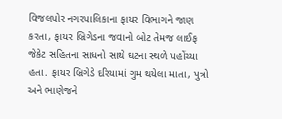વિજલપોર નગરપાલિકાના ફાયર વિભાગને જાણ કરતા, ફાયર બ્રિગેડના જવાનો બોટ તેમજ લાઈફ જેકેટ સહિતના સાધનો સાથે ઘટના સ્થળે પહોંચ્યા હતા. ફાયર બ્રિગેડે દરિયામાં ગુમ થયેલા માતા, પુત્રો અને ભાણેજને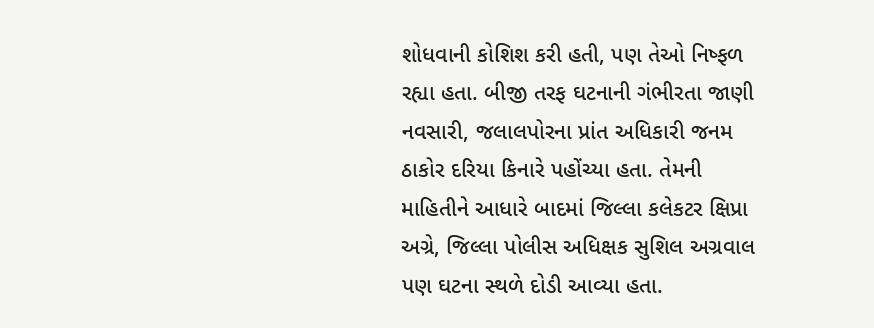શોધવાની કોશિશ કરી હતી, પણ તેઓ નિષ્ફળ રહ્યા હતા. બીજી તરફ ઘટનાની ગંભીરતા જાણી નવસારી, જલાલપોરના પ્રાંત અધિકારી જનમ ઠાકોર દરિયા કિનારે પહોંચ્યા હતા. તેમની માહિતીને આધારે બાદમાં જિલ્લા કલેકટર ક્ષિપ્રા અગ્રે, જિલ્લા પોલીસ અધિક્ષક સુશિલ અગ્રવાલ પણ ઘટના સ્થળે દોડી આવ્યા હતા.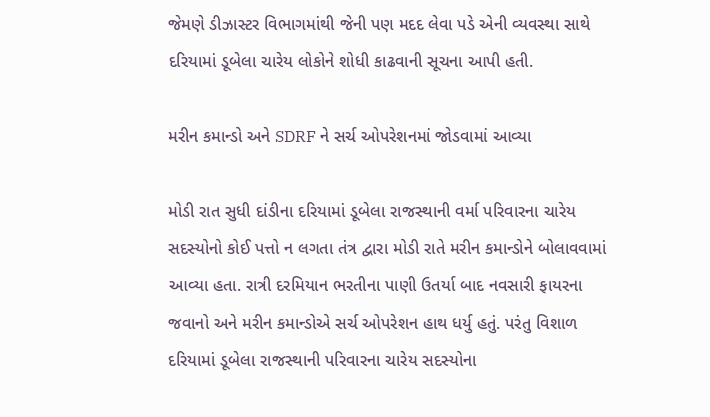જેમણે ડીઝાસ્ટર વિભાગમાંથી જેની પણ મદદ લેવા પડે એની વ્યવસ્થા સાથે દરિયામાં ડૂબેલા ચારેય લોકોને શોધી કાઢવાની સૂચના આપી હતી.

મરીન કમાન્ડો અને SDRF ને સર્ચ ઓપરેશનમાં જોડવામાં આવ્યા

મોડી રાત સુધી દાંડીના દરિયામાં ડૂબેલા રાજસ્થાની વર્મા પરિવારના ચારેય સદસ્યોનો કોઈ પત્તો ન લગતા તંત્ર દ્વારા મોડી રાતે મરીન કમાન્ડોને બોલાવવામાં આવ્યા હતા. રાત્રી દરમિયાન ભરતીના પાણી ઉતર્યા બાદ નવસારી ફાયરના જવાનો અને મરીન કમાન્ડોએ સર્ચ ઓપરેશન હાથ ધર્યુ હતું. પરંતુ વિશાળ દરિયામાં ડૂબેલા રાજસ્થાની પરિવારના ચારેય સદસ્યોના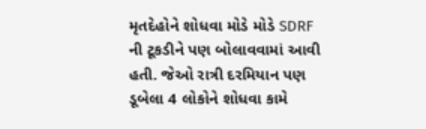મૃતદેહોને શોધવા મોડે મોડે SDRF ની ટૂકડીને પણ બોલાવવામાં આવી હતી. જેઓ રાત્રી દરમિયાન પણ ડૂબેલા 4 લોકોને શોધવા કામે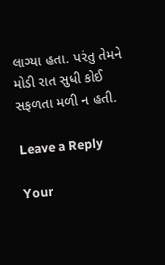લાગ્યા હતા. પરંતુ તેમને મોડી રાત સુધી કોઈ સફળતા મળી ન હતી.

Leave a Reply

Your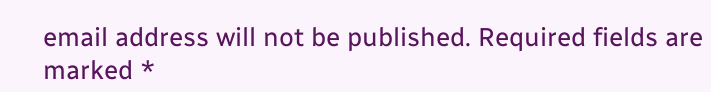email address will not be published. Required fields are marked *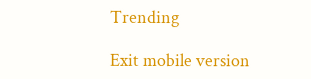Trending

Exit mobile version